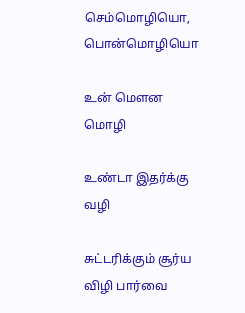செம்மொழியொ, பொன்மொழியொ

உன் மௌன மொழி

உண்டா இதர்க்கு வழி

சுட்டரிக்கும் சூர்ய விழி பார்வை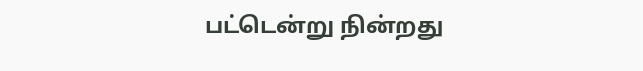பட்டென்று நின்றது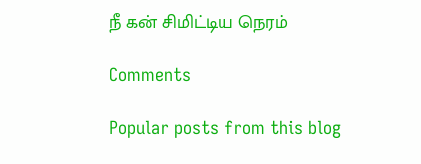நீ கன் சிமிட்டிய நெரம்

Comments

Popular posts from this blog